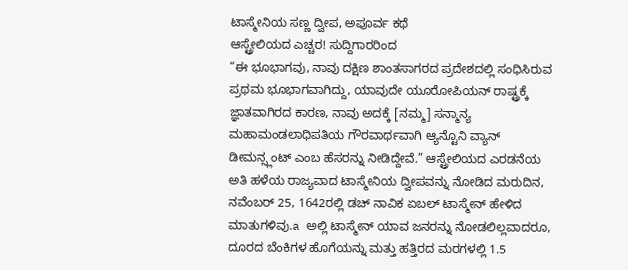ಟಾಸ್ಮೇನಿಯ ಸಣ್ಣ ದ್ವೀಪ, ಅಪೂರ್ವ ಕಥೆ
ಆಸ್ಟ್ರೇಲಿಯದ ಎಚ್ಚರ! ಸುದ್ದಿಗಾರರಿಂದ
“ಈ ಭೂಭಾಗವು, ನಾವು ದಕ್ಷಿಣ ಶಾಂತಸಾಗರದ ಪ್ರದೇಶದಲ್ಲಿ ಸಂಧಿಸಿರುವ ಪ್ರಥಮ ಭೂಭಾಗವಾಗಿದ್ದು, ಯಾವುದೇ ಯೂರೋಪಿಯನ್ ರಾಷ್ಟ್ರಕ್ಕೆ ಜ್ಞಾತವಾಗಿರದ ಕಾರಣ, ನಾವು ಅದಕ್ಕೆ [ನಮ್ಮ] ಸನ್ಮಾನ್ಯ ಮಹಾಮಂಡಲಾಧಿಪತಿಯ ಗೌರವಾರ್ಥವಾಗಿ ಆ್ಯನ್ಟೊನಿ ವ್ಯಾನ್ ಡೀಮನ್ಸ್ಲಂಟ್ ಎಂಬ ಹೆಸರನ್ನು ನೀಡಿದ್ದೇವೆ.” ಆಸ್ಟ್ರೇಲಿಯದ ಎರಡನೆಯ ಅತಿ ಹಳೆಯ ರಾಜ್ಯವಾದ ಟಾಸ್ಮೇನಿಯ ದ್ವೀಪವನ್ನು ನೋಡಿದ ಮರುದಿನ, ನವೆಂಬರ್ 25, 1642ರಲ್ಲಿ ಡಚ್ ನಾವಿಕ ಏಬಲ್ ಟಾಸ್ಮೇನ್ ಹೇಳಿದ ಮಾತುಗಳಿವು.a ಅಲ್ಲಿ ಟಾಸ್ಮೇನ್ ಯಾವ ಜನರನ್ನು ನೋಡಲಿಲ್ಲವಾದರೂ, ದೂರದ ಬೆಂಕಿಗಳ ಹೊಗೆಯನ್ನು ಮತ್ತು ಹತ್ತಿರದ ಮರಗಳಲ್ಲಿ 1.5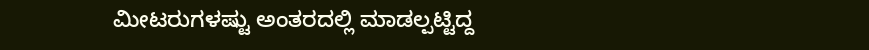ಮೀಟರುಗಳಷ್ಟು ಅಂತರದಲ್ಲಿ ಮಾಡಲ್ಪಟ್ಟಿದ್ದ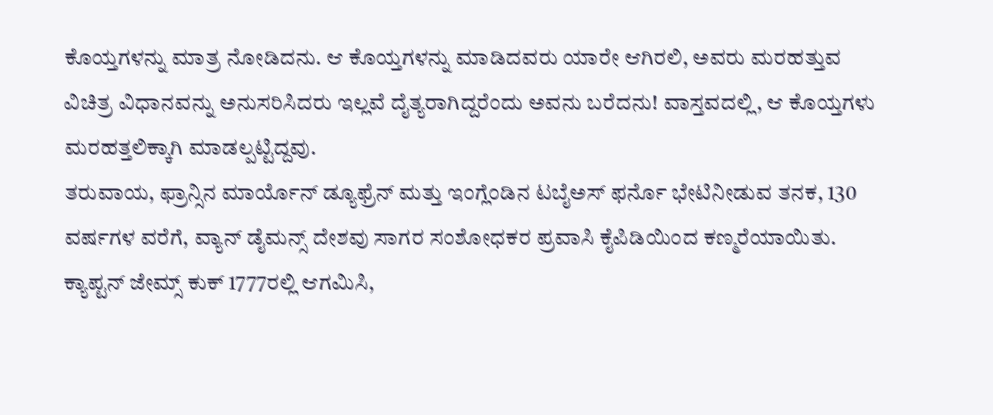ಕೊಯ್ತಗಳನ್ನು ಮಾತ್ರ ನೋಡಿದನು. ಆ ಕೊಯ್ತಗಳನ್ನು ಮಾಡಿದವರು ಯಾರೇ ಆಗಿರಲಿ, ಅವರು ಮರಹತ್ತುವ ವಿಚಿತ್ರ ವಿಧಾನವನ್ನು ಅನುಸರಿಸಿದರು ಇಲ್ಲವೆ ದೈತ್ಯರಾಗಿದ್ದರೆಂದು ಅವನು ಬರೆದನು! ವಾಸ್ತವದಲ್ಲಿ, ಆ ಕೊಯ್ತಗಳು ಮರಹತ್ತಲಿಕ್ಕಾಗಿ ಮಾಡಲ್ಪಟ್ಟಿದ್ದವು.
ತರುವಾಯ, ಫ್ರಾನ್ಸಿನ ಮಾರ್ಯೊನ್ ಡ್ಯೂಫ್ರೆನ್ ಮತ್ತು ಇಂಗ್ಲೆಂಡಿನ ಟಬೈಅಸ್ ಫರ್ನೊ ಭೇಟಿನೀಡುವ ತನಕ, 130 ವರ್ಷಗಳ ವರೆಗೆ, ವ್ಯಾನ್ ಡೈಮನ್ಸ್ ದೇಶವು ಸಾಗರ ಸಂಶೋಧಕರ ಪ್ರವಾಸಿ ಕೈಪಿಡಿಯಿಂದ ಕಣ್ಮರೆಯಾಯಿತು. ಕ್ಯಾಪ್ಟನ್ ಜೇಮ್ಸ್ ಕುಕ್ 1777ರಲ್ಲಿ ಆಗಮಿಸಿ,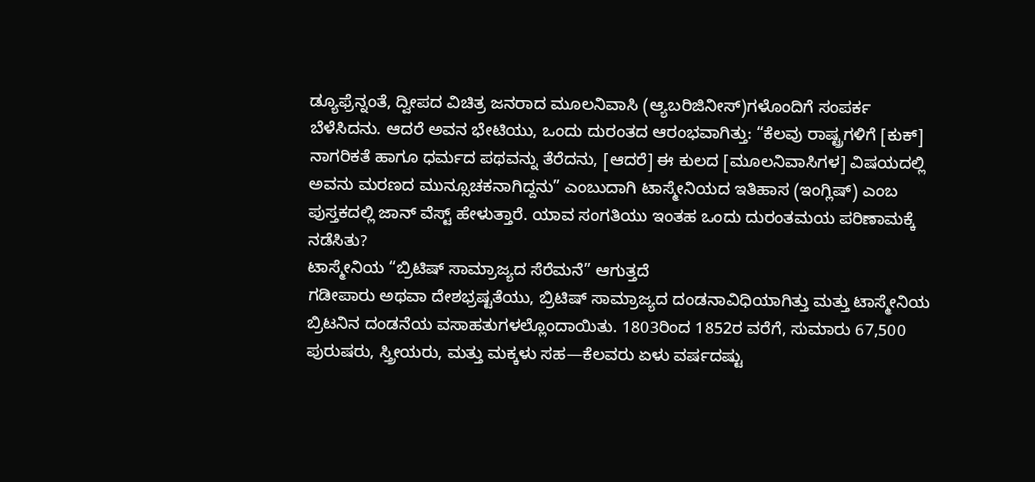ಡ್ಯೂಫ್ರೆನ್ನಂತೆ, ದ್ವೀಪದ ವಿಚಿತ್ರ ಜನರಾದ ಮೂಲನಿವಾಸಿ (ಆ್ಯಬರಿಜಿನೀಸ್)ಗಳೊಂದಿಗೆ ಸಂಪರ್ಕ ಬೆಳೆಸಿದನು. ಆದರೆ ಅವನ ಭೇಟಿಯು, ಒಂದು ದುರಂತದ ಆರಂಭವಾಗಿತ್ತು: “ಕೆಲವು ರಾಷ್ಟ್ರಗಳಿಗೆ [ಕುಕ್] ನಾಗರಿಕತೆ ಹಾಗೂ ಧರ್ಮದ ಪಥವನ್ನು ತೆರೆದನು, [ಆದರೆ] ಈ ಕುಲದ [ಮೂಲನಿವಾಸಿಗಳ] ವಿಷಯದಲ್ಲಿ ಅವನು ಮರಣದ ಮುನ್ಸೂಚಕನಾಗಿದ್ದನು” ಎಂಬುದಾಗಿ ಟಾಸ್ಮೇನಿಯದ ಇತಿಹಾಸ (ಇಂಗ್ಲಿಷ್) ಎಂಬ ಪುಸ್ತಕದಲ್ಲಿ ಜಾನ್ ವೆಸ್ಟ್ ಹೇಳುತ್ತಾರೆ. ಯಾವ ಸಂಗತಿಯು ಇಂತಹ ಒಂದು ದುರಂತಮಯ ಪರಿಣಾಮಕ್ಕೆ ನಡೆಸಿತು?
ಟಾಸ್ಮೇನಿಯ “ಬ್ರಿಟಿಷ್ ಸಾಮ್ರಾಜ್ಯದ ಸೆರೆಮನೆ” ಆಗುತ್ತದೆ
ಗಡೀಪಾರು ಅಥವಾ ದೇಶಭ್ರಷ್ಟತೆಯು, ಬ್ರಿಟಿಷ್ ಸಾಮ್ರಾಜ್ಯದ ದಂಡನಾವಿಧಿಯಾಗಿತ್ತು ಮತ್ತು ಟಾಸ್ಮೇನಿಯ ಬ್ರಿಟನಿನ ದಂಡನೆಯ ವಸಾಹತುಗಳಲ್ಲೊಂದಾಯಿತು. 1803ರಿಂದ 1852ರ ವರೆಗೆ, ಸುಮಾರು 67,500 ಪುರುಷರು, ಸ್ತ್ರೀಯರು, ಮತ್ತು ಮಕ್ಕಳು ಸಹ—ಕೆಲವರು ಏಳು ವರ್ಷದಷ್ಟು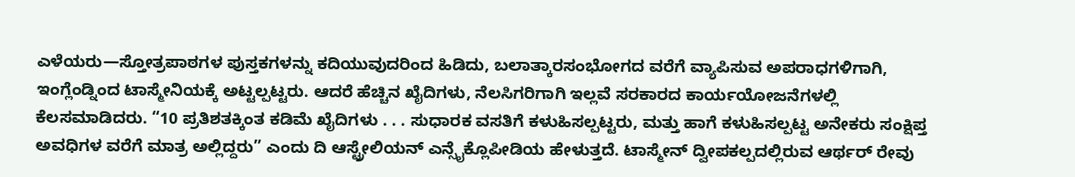ಎಳೆಯರು—ಸ್ತೋತ್ರಪಾಠಗಳ ಪುಸ್ತಕಗಳನ್ನು ಕದಿಯುವುದರಿಂದ ಹಿಡಿದು, ಬಲಾತ್ಕಾರಸಂಭೋಗದ ವರೆಗೆ ವ್ಯಾಪಿಸುವ ಅಪರಾಧಗಳಿಗಾಗಿ, ಇಂಗ್ಲೆಂಡ್ನಿಂದ ಟಾಸ್ಮೇನಿಯಕ್ಕೆ ಅಟ್ಟಲ್ಪಟ್ಟರು. ಆದರೆ ಹೆಚ್ಚಿನ ಖೈದಿಗಳು, ನೆಲಸಿಗರಿಗಾಗಿ ಇಲ್ಲವೆ ಸರಕಾರದ ಕಾರ್ಯಯೋಜನೆಗಳಲ್ಲಿ ಕೆಲಸಮಾಡಿದರು. “10 ಪ್ರತಿಶತಕ್ಕಿಂತ ಕಡಿಮೆ ಖೈದಿಗಳು . . . ಸುಧಾರಕ ವಸತಿಗೆ ಕಳುಹಿಸಲ್ಪಟ್ಟರು, ಮತ್ತು ಹಾಗೆ ಕಳುಹಿಸಲ್ಪಟ್ಟ ಅನೇಕರು ಸಂಕ್ಷಿಪ್ತ ಅವಧಿಗಳ ವರೆಗೆ ಮಾತ್ರ ಅಲ್ಲಿದ್ದರು” ಎಂದು ದಿ ಆಸ್ಟ್ರೇಲಿಯನ್ ಎನ್ಸೈಕ್ಲೊಪೀಡಿಯ ಹೇಳುತ್ತದೆ. ಟಾಸ್ಮೇನ್ ದ್ವೀಪಕಲ್ಪದಲ್ಲಿರುವ ಆರ್ಥರ್ ರೇವು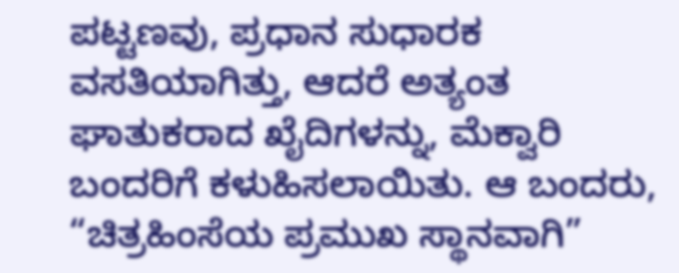ಪಟ್ಟಣವು, ಪ್ರಧಾನ ಸುಧಾರಕ ವಸತಿಯಾಗಿತ್ತು, ಆದರೆ ಅತ್ಯಂತ ಘಾತುಕರಾದ ಖೈದಿಗಳನ್ನು, ಮೆಕ್ವಾರಿ ಬಂದರಿಗೆ ಕಳುಹಿಸಲಾಯಿತು. ಆ ಬಂದರು, “ಚಿತ್ರಹಿಂಸೆಯ ಪ್ರಮುಖ ಸ್ಥಾನವಾಗಿ”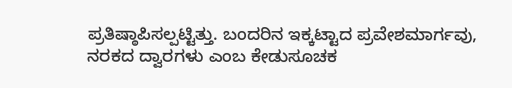ಪ್ರತಿಷ್ಠಾಪಿಸಲ್ಪಟ್ಟಿತ್ತು. ಬಂದರಿನ ಇಕ್ಕಟ್ಟಾದ ಪ್ರವೇಶಮಾರ್ಗವು, ನರಕದ ದ್ವಾರಗಳು ಎಂಬ ಕೇಡುಸೂಚಕ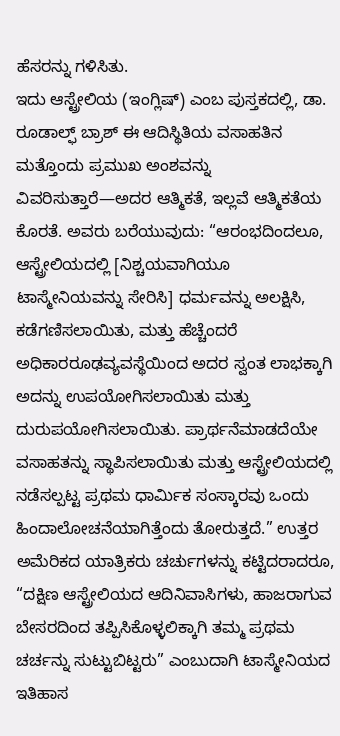ಹೆಸರನ್ನು ಗಳಿಸಿತು.
ಇದು ಆಸ್ಟ್ರೇಲಿಯ (ಇಂಗ್ಲಿಷ್) ಎಂಬ ಪುಸ್ತಕದಲ್ಲಿ, ಡಾ. ರೂಡಾಲ್ಫ್ ಬ್ರಾಶ್ ಈ ಆದಿಸ್ಥಿತಿಯ ವಸಾಹತಿನ ಮತ್ತೊಂದು ಪ್ರಮುಖ ಅಂಶವನ್ನು ವಿವರಿಸುತ್ತಾರೆ—ಅದರ ಆತ್ಮಿಕತೆ, ಇಲ್ಲವೆ ಆತ್ಮಿಕತೆಯ ಕೊರತೆ. ಅವರು ಬರೆಯುವುದು: “ಆರಂಭದಿಂದಲೂ, ಆಸ್ಟ್ರೇಲಿಯದಲ್ಲಿ [ನಿಶ್ಚಯವಾಗಿಯೂ ಟಾಸ್ಮೇನಿಯವನ್ನು ಸೇರಿಸಿ] ಧರ್ಮವನ್ನು ಅಲಕ್ಷಿಸಿ, ಕಡೆಗಣಿಸಲಾಯಿತು, ಮತ್ತು ಹೆಚ್ಚೆಂದರೆ ಅಧಿಕಾರರೂಢವ್ಯವಸ್ಥೆಯಿಂದ ಅದರ ಸ್ವಂತ ಲಾಭಕ್ಕಾಗಿ ಅದನ್ನು ಉಪಯೋಗಿಸಲಾಯಿತು ಮತ್ತು ದುರುಪಯೋಗಿಸಲಾಯಿತು. ಪ್ರಾರ್ಥನೆಮಾಡದೆಯೇ ವಸಾಹತನ್ನು ಸ್ಥಾಪಿಸಲಾಯಿತು ಮತ್ತು ಆಸ್ಟ್ರೇಲಿಯದಲ್ಲಿ ನಡೆಸಲ್ಪಟ್ಟ ಪ್ರಥಮ ಧಾರ್ಮಿಕ ಸಂಸ್ಕಾರವು ಒಂದು ಹಿಂದಾಲೋಚನೆಯಾಗಿತ್ತೆಂದು ತೋರುತ್ತದೆ.” ಉತ್ತರ ಅಮೆರಿಕದ ಯಾತ್ರಿಕರು ಚರ್ಚುಗಳನ್ನು ಕಟ್ಟಿದರಾದರೂ, “ದಕ್ಷಿಣ ಆಸ್ಟ್ರೇಲಿಯದ ಆದಿನಿವಾಸಿಗಳು, ಹಾಜರಾಗುವ ಬೇಸರದಿಂದ ತಪ್ಪಿಸಿಕೊಳ್ಳಲಿಕ್ಕಾಗಿ ತಮ್ಮ ಪ್ರಥಮ ಚರ್ಚನ್ನು ಸುಟ್ಟುಬಿಟ್ಟರು” ಎಂಬುದಾಗಿ ಟಾಸ್ಮೇನಿಯದ ಇತಿಹಾಸ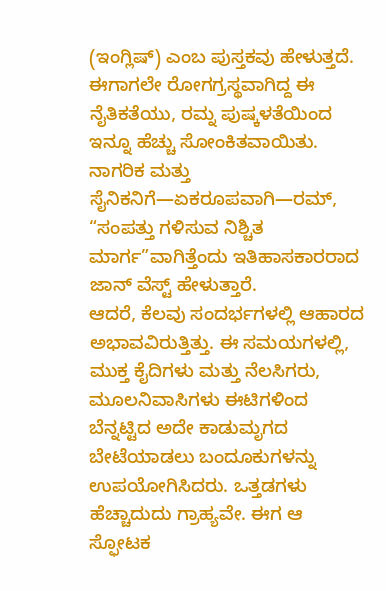(ಇಂಗ್ಲಿಷ್) ಎಂಬ ಪುಸ್ತಕವು ಹೇಳುತ್ತದೆ.
ಈಗಾಗಲೇ ರೋಗಗ್ರಸ್ಥವಾಗಿದ್ದ ಈ ನೈತಿಕತೆಯು, ರಮ್ನ ಪುಷ್ಕಳತೆಯಿಂದ ಇನ್ನೂ ಹೆಚ್ಚು ಸೋಂಕಿತವಾಯಿತು. ನಾಗರಿಕ ಮತ್ತು ಸೈನಿಕನಿಗೆ—ಏಕರೂಪವಾಗಿ—ರಮ್, “ಸಂಪತ್ತು ಗಳಿಸುವ ನಿಶ್ಚಿತ ಮಾರ್ಗ”ವಾಗಿತ್ತೆಂದು ಇತಿಹಾಸಕಾರರಾದ ಜಾನ್ ವೆಸ್ಟ್ ಹೇಳುತ್ತಾರೆ.
ಆದರೆ, ಕೆಲವು ಸಂದರ್ಭಗಳಲ್ಲಿ ಆಹಾರದ ಅಭಾವವಿರುತ್ತಿತ್ತು. ಈ ಸಮಯಗಳಲ್ಲಿ, ಮುಕ್ತ ಕೈದಿಗಳು ಮತ್ತು ನೆಲಸಿಗರು, ಮೂಲನಿವಾಸಿಗಳು ಈಟಿಗಳಿಂದ ಬೆನ್ನಟ್ಟಿದ ಅದೇ ಕಾಡುಮೃಗದ ಬೇಟೆಯಾಡಲು ಬಂದೂಕುಗಳನ್ನು ಉಪಯೋಗಿಸಿದರು. ಒತ್ತಡಗಳು ಹೆಚ್ಚಾದುದು ಗ್ರಾಹ್ಯವೇ. ಈಗ ಆ ಸ್ಫೋಟಕ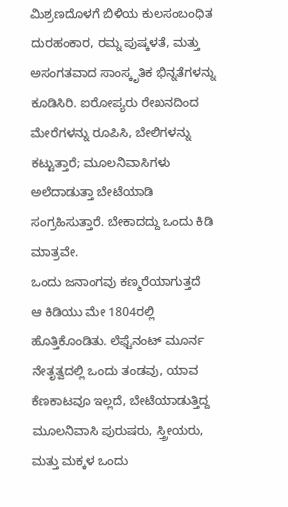ಮಿಶ್ರಣದೊಳಗೆ ಬಿಳಿಯ ಕುಲಸಂಬಂಧಿತ ದುರಹಂಕಾರ, ರಮ್ನ ಪುಷ್ಕಳತೆ, ಮತ್ತು ಅಸಂಗತವಾದ ಸಾಂಸ್ಕೃತಿಕ ಭಿನ್ನತೆಗಳನ್ನು ಕೂಡಿಸಿರಿ. ಐರೋಪ್ಯರು ರೇಖನದಿಂದ ಮೇರೆಗಳನ್ನು ರೂಪಿಸಿ, ಬೇಲಿಗಳನ್ನು ಕಟ್ಟುತ್ತಾರೆ; ಮೂಲನಿವಾಸಿಗಳು ಅಲೆದಾಡುತ್ತಾ ಬೇಟೆಯಾಡಿ ಸಂಗ್ರಹಿಸುತ್ತಾರೆ. ಬೇಕಾದದ್ದು ಒಂದು ಕಿಡಿ ಮಾತ್ರವೇ.
ಒಂದು ಜನಾಂಗವು ಕಣ್ಮರೆಯಾಗುತ್ತದೆ
ಆ ಕಿಡಿಯು ಮೇ 1804ರಲ್ಲಿ ಹೊತ್ತಿಕೊಂಡಿತು. ಲೆಫ್ಟೆನಂಟ್ ಮೂರ್ನ ನೇತೃತ್ವದಲ್ಲಿ ಒಂದು ತಂಡವು, ಯಾವ ಕೆಣಕಾಟವೂ ಇಲ್ಲದೆ, ಬೇಟೆಯಾಡುತ್ತಿದ್ದ ಮೂಲನಿವಾಸಿ ಪುರುಷರು, ಸ್ತ್ರೀಯರು, ಮತ್ತು ಮಕ್ಕಳ ಒಂದು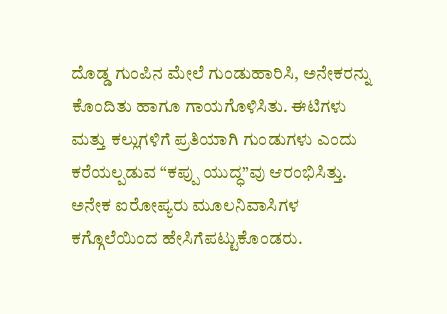ದೊಡ್ಡ ಗುಂಪಿನ ಮೇಲೆ ಗುಂಡುಹಾರಿಸಿ, ಅನೇಕರನ್ನು ಕೊಂದಿತು ಹಾಗೂ ಗಾಯಗೊಳಿಸಿತು. ಈಟಿಗಳು ಮತ್ತು ಕಲ್ಲುಗಳಿಗೆ ಪ್ರತಿಯಾಗಿ ಗುಂಡುಗಳು ಎಂದು ಕರೆಯಲ್ಪಡುವ “ಕಪ್ಪು ಯುದ್ಧ”ವು ಆರಂಭಿಸಿತ್ತು.
ಅನೇಕ ಐರೋಪ್ಯರು ಮೂಲನಿವಾಸಿಗಳ ಕಗ್ಗೊಲೆಯಿಂದ ಹೇಸಿಗೆಪಟ್ಟುಕೊಂಡರು.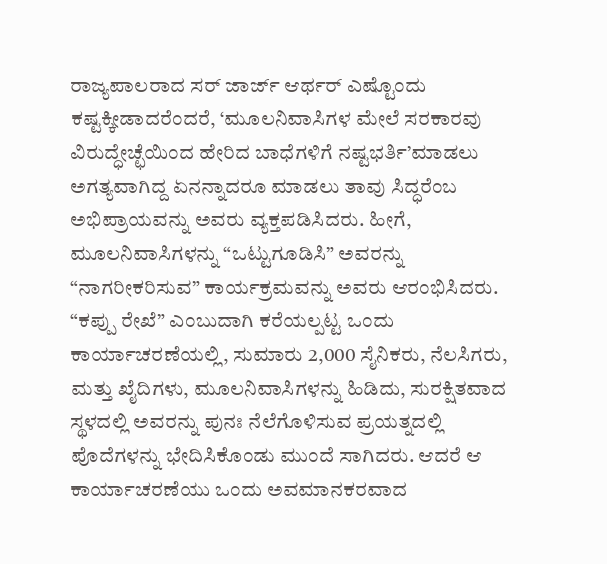ರಾಜ್ಯಪಾಲರಾದ ಸರ್ ಜಾರ್ಜ್ ಆರ್ಥರ್ ಎಷ್ಟೊಂದು ಕಷ್ಟಕ್ಕೀಡಾದರೆಂದರೆ, ‘ಮೂಲನಿವಾಸಿಗಳ ಮೇಲೆ ಸರಕಾರವು ವಿರುದ್ಧೇಚ್ಛೆಯಿಂದ ಹೇರಿದ ಬಾಧೆಗಳಿಗೆ ನಷ್ಟಭರ್ತಿ’ಮಾಡಲು ಅಗತ್ಯವಾಗಿದ್ದ ಏನನ್ನಾದರೂ ಮಾಡಲು ತಾವು ಸಿದ್ಧರೆಂಬ ಅಭಿಪ್ರಾಯವನ್ನು ಅವರು ವ್ಯಕ್ತಪಡಿಸಿದರು. ಹೀಗೆ, ಮೂಲನಿವಾಸಿಗಳನ್ನು “ಒಟ್ಟುಗೂಡಿಸಿ” ಅವರನ್ನು “ನಾಗರೀಕರಿಸುವ” ಕಾರ್ಯಕ್ರಮವನ್ನು ಅವರು ಆರಂಭಿಸಿದರು. “ಕಪ್ಪು ರೇಖೆ” ಎಂಬುದಾಗಿ ಕರೆಯಲ್ಪಟ್ಟ ಒಂದು ಕಾರ್ಯಾಚರಣೆಯಲ್ಲಿ, ಸುಮಾರು 2,000 ಸೈನಿಕರು, ನೆಲಸಿಗರು, ಮತ್ತು ಖೈದಿಗಳು, ಮೂಲನಿವಾಸಿಗಳನ್ನು ಹಿಡಿದು, ಸುರಕ್ಷಿತವಾದ ಸ್ಥಳದಲ್ಲಿ ಅವರನ್ನು ಪುನಃ ನೆಲೆಗೊಳಿಸುವ ಪ್ರಯತ್ನದಲ್ಲಿ ಪೊದೆಗಳನ್ನು ಭೇದಿಸಿಕೊಂಡು ಮುಂದೆ ಸಾಗಿದರು. ಆದರೆ ಆ ಕಾರ್ಯಾಚರಣೆಯು ಒಂದು ಅವಮಾನಕರವಾದ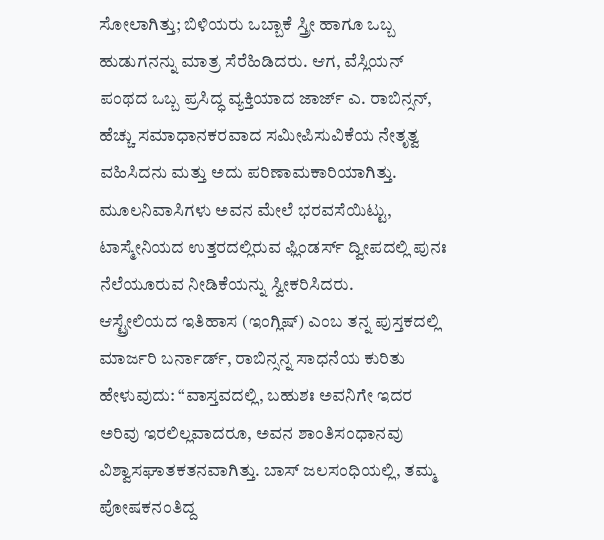ಸೋಲಾಗಿತ್ತು; ಬಿಳಿಯರು ಒಬ್ಬಾಕೆ ಸ್ತ್ರೀ ಹಾಗೂ ಒಬ್ಬ ಹುಡುಗನನ್ನು ಮಾತ್ರ ಸೆರೆಹಿಡಿದರು. ಆಗ, ವೆಸ್ಲಿಯನ್ ಪಂಥದ ಒಬ್ಬ ಪ್ರಸಿದ್ಧ ವ್ಯಕ್ತಿಯಾದ ಜಾರ್ಜ್ ಎ. ರಾಬಿನ್ಸನ್, ಹೆಚ್ಚು ಸಮಾಧಾನಕರವಾದ ಸಮೀಪಿಸುವಿಕೆಯ ನೇತೃತ್ವ ವಹಿಸಿದನು ಮತ್ತು ಅದು ಪರಿಣಾಮಕಾರಿಯಾಗಿತ್ತು. ಮೂಲನಿವಾಸಿಗಳು ಅವನ ಮೇಲೆ ಭರವಸೆಯಿಟ್ಟು, ಟಾಸ್ಮೇನಿಯದ ಉತ್ತರದಲ್ಲಿರುವ ಫ್ಲಿಂಡರ್ಸ್ ದ್ವೀಪದಲ್ಲಿ ಪುನಃ ನೆಲೆಯೂರುವ ನೀಡಿಕೆಯನ್ನು ಸ್ವೀಕರಿಸಿದರು.
ಆಸ್ಟ್ರೇಲಿಯದ ಇತಿಹಾಸ (ಇಂಗ್ಲಿಷ್) ಎಂಬ ತನ್ನ ಪುಸ್ತಕದಲ್ಲಿ ಮಾರ್ಜರಿ ಬರ್ನಾರ್ಡ್, ರಾಬಿನ್ಸನ್ನ ಸಾಧನೆಯ ಕುರಿತು ಹೇಳುವುದು: “ವಾಸ್ತವದಲ್ಲಿ, ಬಹುಶಃ ಅವನಿಗೇ ಇದರ ಅರಿವು ಇರಲಿಲ್ಲವಾದರೂ, ಅವನ ಶಾಂತಿಸಂಧಾನವು ವಿಶ್ವಾಸಘಾತಕತನವಾಗಿತ್ತು. ಬಾಸ್ ಜಲಸಂಧಿಯಲ್ಲಿ, ತಮ್ಮ ಪೋಷಕನಂತಿದ್ದ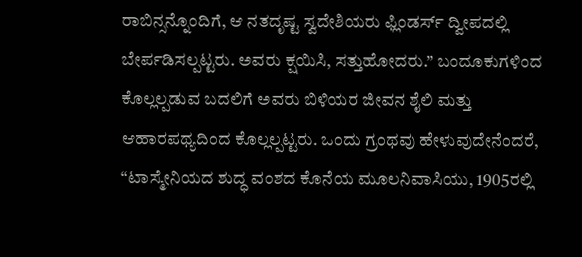ರಾಬಿನ್ಸನ್ನೊಂದಿಗೆ, ಆ ನತದೃಷ್ಟ ಸ್ವದೇಶಿಯರು ಫ್ಲಿಂಡರ್ಸ್ ದ್ವೀಪದಲ್ಲಿ ಬೇರ್ಪಡಿಸಲ್ಪಟ್ಟರು. ಅವರು ಕ್ಷಯಿಸಿ, ಸತ್ತುಹೋದರು.” ಬಂದೂಕುಗಳಿಂದ ಕೊಲ್ಲಲ್ಪಡುವ ಬದಲಿಗೆ ಅವರು ಬಿಳಿಯರ ಜೀವನ ಶೈಲಿ ಮತ್ತು ಆಹಾರಪಥ್ಯದಿಂದ ಕೊಲ್ಲಲ್ಪಟ್ಟರು. ಒಂದು ಗ್ರಂಥವು ಹೇಳುವುದೇನೆಂದರೆ, “ಟಾಸ್ಮೇನಿಯದ ಶುದ್ಧ ವಂಶದ ಕೊನೆಯ ಮೂಲನಿವಾಸಿಯು, 1905ರಲ್ಲಿ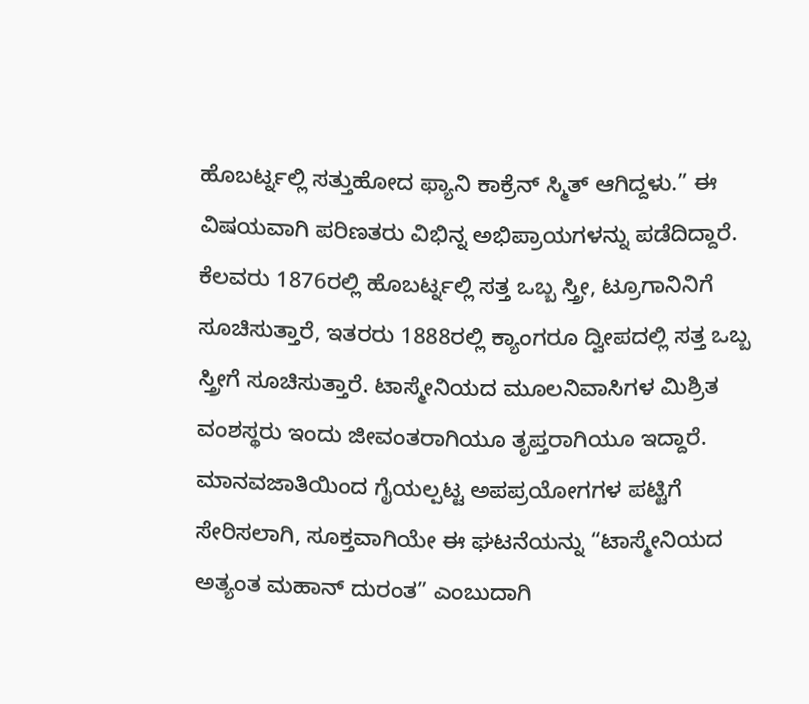ಹೊಬರ್ಟ್ನಲ್ಲಿ ಸತ್ತುಹೋದ ಫ್ಯಾನಿ ಕಾಕ್ರೆನ್ ಸ್ಮಿತ್ ಆಗಿದ್ದಳು.” ಈ ವಿಷಯವಾಗಿ ಪರಿಣತರು ವಿಭಿನ್ನ ಅಭಿಪ್ರಾಯಗಳನ್ನು ಪಡೆದಿದ್ದಾರೆ. ಕೆಲವರು 1876ರಲ್ಲಿ ಹೊಬರ್ಟ್ನಲ್ಲಿ ಸತ್ತ ಒಬ್ಬ ಸ್ತ್ರೀ, ಟ್ರೂಗಾನಿನಿಗೆ ಸೂಚಿಸುತ್ತಾರೆ, ಇತರರು 1888ರಲ್ಲಿ ಕ್ಯಾಂಗರೂ ದ್ವೀಪದಲ್ಲಿ ಸತ್ತ ಒಬ್ಬ ಸ್ತ್ರೀಗೆ ಸೂಚಿಸುತ್ತಾರೆ. ಟಾಸ್ಮೇನಿಯದ ಮೂಲನಿವಾಸಿಗಳ ಮಿಶ್ರಿತ ವಂಶಸ್ಥರು ಇಂದು ಜೀವಂತರಾಗಿಯೂ ತೃಪ್ತರಾಗಿಯೂ ಇದ್ದಾರೆ. ಮಾನವಜಾತಿಯಿಂದ ಗೈಯಲ್ಪಟ್ಟ ಅಪಪ್ರಯೋಗಗಳ ಪಟ್ಟಿಗೆ ಸೇರಿಸಲಾಗಿ, ಸೂಕ್ತವಾಗಿಯೇ ಈ ಘಟನೆಯನ್ನು “ಟಾಸ್ಮೇನಿಯದ ಅತ್ಯಂತ ಮಹಾನ್ ದುರಂತ” ಎಂಬುದಾಗಿ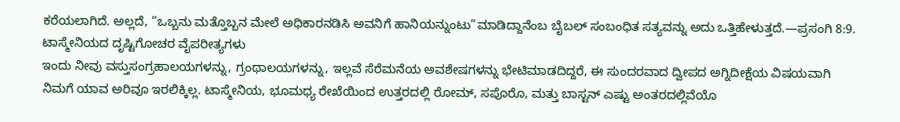ಕರೆಯಲಾಗಿದೆ. ಅಲ್ಲದೆ, “ಒಬ್ಬನು ಮತ್ತೊಬ್ಬನ ಮೇಲೆ ಅಧಿಕಾರನಡಿಸಿ ಅವನಿಗೆ ಹಾನಿಯನ್ನುಂಟು”ಮಾಡಿದ್ದಾನೆಂಬ ಬೈಬಲ್ ಸಂಬಂಧಿತ ಸತ್ಯವನ್ನು ಅದು ಒತ್ತಿಹೇಳುತ್ತದೆ.—ಪ್ರಸಂಗಿ 8:9.
ಟಾಸ್ಮೇನಿಯದ ದೃಷ್ಟಿಗೋಚರ ವೈಪರೀತ್ಯಗಳು
ಇಂದು ನೀವು ವಸ್ತುಸಂಗ್ರಹಾಲಯಗಳನ್ನು, ಗ್ರಂಥಾಲಯಗಳನ್ನು, ಇಲ್ಲವೆ ಸೆರೆಮನೆಯ ಅವಶೇಷಗಳನ್ನು ಭೇಟಿಮಾಡದಿದ್ದರೆ, ಈ ಸುಂದರವಾದ ದ್ವೀಪದ ಅಗ್ನಿದೀಕ್ಷೆಯ ವಿಷಯವಾಗಿ ನಿಮಗೆ ಯಾವ ಅರಿವೂ ಇರಲಿಕ್ಕಿಲ್ಲ. ಟಾಸ್ಮೇನಿಯ, ಭೂಮಧ್ಯ ರೇಖೆಯಿಂದ ಉತ್ತರದಲ್ಲಿ ರೋಮ್, ಸಪೊರೊ, ಮತ್ತು ಬಾಸ್ಟನ್ ಎಷ್ಟು ಅಂತರದಲ್ಲಿವೆಯೊ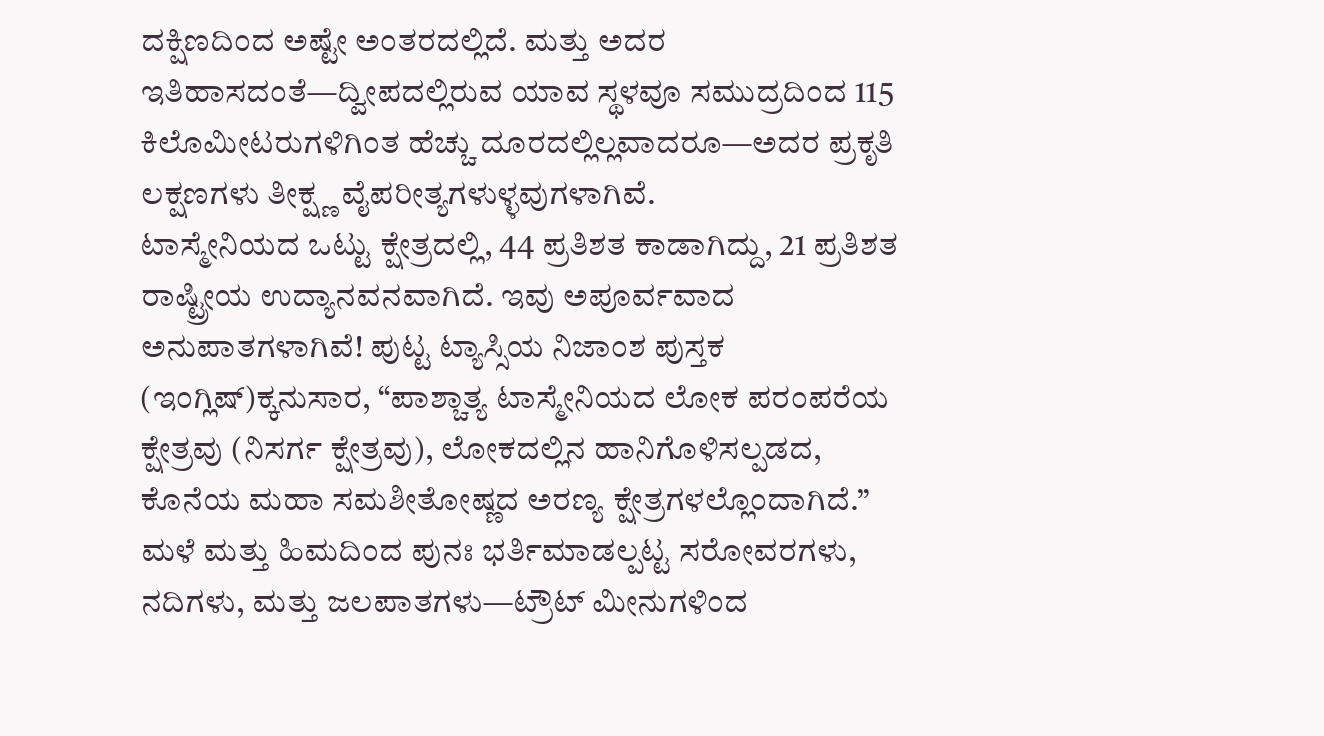ದಕ್ಷಿಣದಿಂದ ಅಷ್ಟೇ ಅಂತರದಲ್ಲಿದೆ. ಮತ್ತು ಅದರ ಇತಿಹಾಸದಂತೆ—ದ್ವೀಪದಲ್ಲಿರುವ ಯಾವ ಸ್ಥಳವೂ ಸಮುದ್ರದಿಂದ 115 ಕಿಲೊಮೀಟರುಗಳಿಗಿಂತ ಹೆಚ್ಚು ದೂರದಲ್ಲಿಲ್ಲವಾದರೂ—ಅದರ ಪ್ರಕೃತಿ ಲಕ್ಷಣಗಳು ತೀಕ್ಷ್ಣ ವೈಪರೀತ್ಯಗಳುಳ್ಳವುಗಳಾಗಿವೆ.
ಟಾಸ್ಮೇನಿಯದ ಒಟ್ಟು ಕ್ಷೇತ್ರದಲ್ಲಿ, 44 ಪ್ರತಿಶತ ಕಾಡಾಗಿದ್ದು, 21 ಪ್ರತಿಶತ ರಾಷ್ಟ್ರೀಯ ಉದ್ಯಾನವನವಾಗಿದೆ. ಇವು ಅಪೂರ್ವವಾದ ಅನುಪಾತಗಳಾಗಿವೆ! ಪುಟ್ಟ ಟ್ಯಾಸ್ಸಿಯ ನಿಜಾಂಶ ಪುಸ್ತಕ (ಇಂಗ್ಲಿಷ್)ಕ್ಕನುಸಾರ, “ಪಾಶ್ಚಾತ್ಯ ಟಾಸ್ಮೇನಿಯದ ಲೋಕ ಪರಂಪರೆಯ ಕ್ಷೇತ್ರವು (ನಿಸರ್ಗ ಕ್ಷೇತ್ರವು), ಲೋಕದಲ್ಲಿನ ಹಾನಿಗೊಳಿಸಲ್ಪಡದ, ಕೊನೆಯ ಮಹಾ ಸಮಶೀತೋಷ್ಣದ ಅರಣ್ಯ ಕ್ಷೇತ್ರಗಳಲ್ಲೊಂದಾಗಿದೆ.” ಮಳೆ ಮತ್ತು ಹಿಮದಿಂದ ಪುನಃ ಭರ್ತಿಮಾಡಲ್ಪಟ್ಟ ಸರೋವರಗಳು, ನದಿಗಳು, ಮತ್ತು ಜಲಪಾತಗಳು—ಟ್ರೌಟ್ ಮೀನುಗಳಿಂದ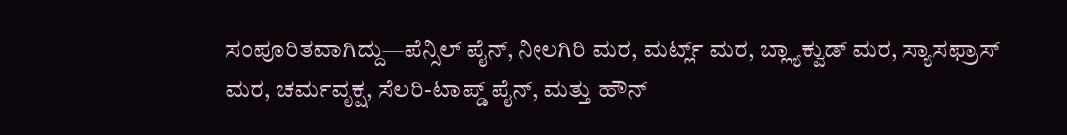ಸಂಪೂರಿತವಾಗಿದ್ದು—ಪೆನ್ಸಿಲ್ ಪೈನ್, ನೀಲಗಿರಿ ಮರ, ಮರ್ಟ್ಲ್ ಮರ, ಬ್ಲ್ಯಾಕ್ವುಡ್ ಮರ, ಸ್ಯಾಸಫ್ರಾಸ್ ಮರ, ಚರ್ಮವೃಕ್ಷ, ಸೆಲರಿ-ಟಾಪ್ಡ್ ಪೈನ್, ಮತ್ತು ಹೌನ್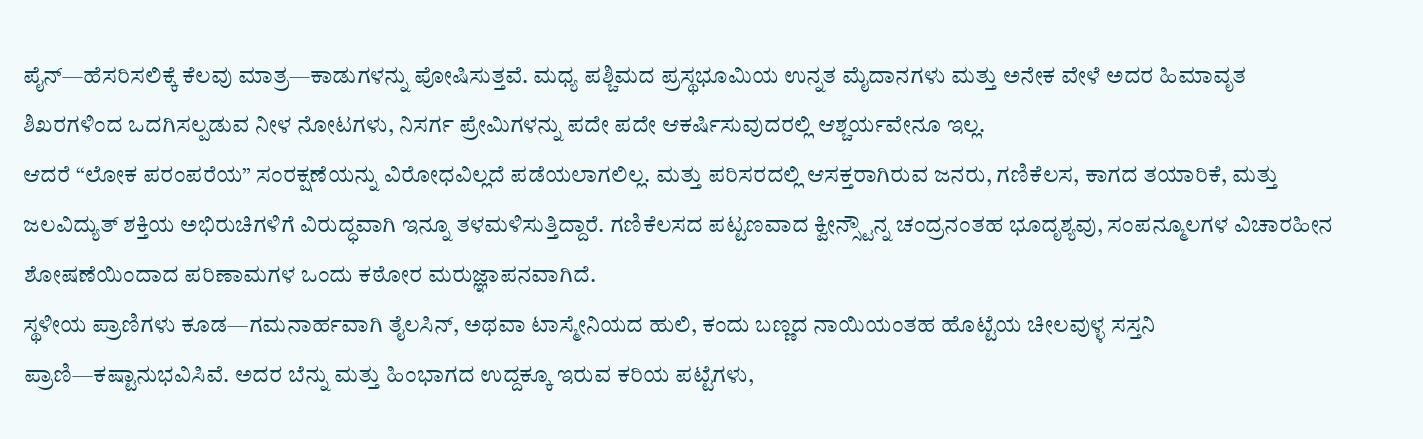ಪೈನ್—ಹೆಸರಿಸಲಿಕ್ಕೆ ಕೆಲವು ಮಾತ್ರ—ಕಾಡುಗಳನ್ನು ಪೋಷಿಸುತ್ತವೆ. ಮಧ್ಯ ಪಶ್ಚಿಮದ ಪ್ರಸ್ಥಭೂಮಿಯ ಉನ್ನತ ಮೈದಾನಗಳು ಮತ್ತು ಅನೇಕ ವೇಳೆ ಅದರ ಹಿಮಾವೃತ ಶಿಖರಗಳಿಂದ ಒದಗಿಸಲ್ಪಡುವ ನೀಳ ನೋಟಗಳು, ನಿಸರ್ಗ ಪ್ರೇಮಿಗಳನ್ನು ಪದೇ ಪದೇ ಆಕರ್ಷಿಸುವುದರಲ್ಲಿ ಆಶ್ಚರ್ಯವೇನೂ ಇಲ್ಲ.
ಆದರೆ “ಲೋಕ ಪರಂಪರೆಯ” ಸಂರಕ್ಷಣೆಯನ್ನು ವಿರೋಧವಿಲ್ಲದೆ ಪಡೆಯಲಾಗಲಿಲ್ಲ. ಮತ್ತು ಪರಿಸರದಲ್ಲಿ ಆಸಕ್ತರಾಗಿರುವ ಜನರು, ಗಣಿಕೆಲಸ, ಕಾಗದ ತಯಾರಿಕೆ, ಮತ್ತು ಜಲವಿದ್ಯುತ್ ಶಕ್ತಿಯ ಅಭಿರುಚಿಗಳಿಗೆ ವಿರುದ್ಧವಾಗಿ ಇನ್ನೂ ತಳಮಳಿಸುತ್ತಿದ್ದಾರೆ. ಗಣಿಕೆಲಸದ ಪಟ್ಟಣವಾದ ಕ್ವೀನ್ಸ್ಟೌನ್ನ ಚಂದ್ರನಂತಹ ಭೂದೃಶ್ಯವು, ಸಂಪನ್ಮೂಲಗಳ ವಿಚಾರಹೀನ ಶೋಷಣೆಯಿಂದಾದ ಪರಿಣಾಮಗಳ ಒಂದು ಕಠೋರ ಮರುಜ್ಞಾಪನವಾಗಿದೆ.
ಸ್ಥಳೀಯ ಪ್ರಾಣಿಗಳು ಕೂಡ—ಗಮನಾರ್ಹವಾಗಿ ತೈಲಸಿನ್, ಅಥವಾ ಟಾಸ್ಮೇನಿಯದ ಹುಲಿ, ಕಂದು ಬಣ್ಣದ ನಾಯಿಯಂತಹ ಹೊಟ್ಟೆಯ ಚೀಲವುಳ್ಳ ಸಸ್ತನಿ ಪ್ರಾಣಿ—ಕಷ್ಟಾನುಭವಿಸಿವೆ. ಅದರ ಬೆನ್ನು ಮತ್ತು ಹಿಂಭಾಗದ ಉದ್ದಕ್ಕೂ ಇರುವ ಕರಿಯ ಪಟ್ಟೆಗಳು,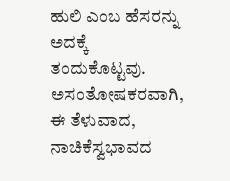ಹುಲಿ ಎಂಬ ಹೆಸರನ್ನು ಅದಕ್ಕೆ ತಂದುಕೊಟ್ಟವು. ಅಸಂತೋಷಕರವಾಗಿ, ಈ ತೆಳುವಾದ, ನಾಚಿಕೆಸ್ವಭಾವದ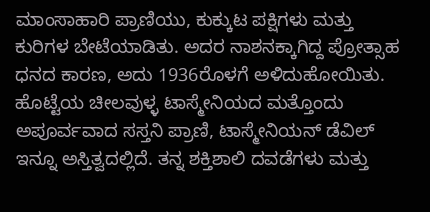ಮಾಂಸಾಹಾರಿ ಪ್ರಾಣಿಯು, ಕುಕ್ಕುಟ ಪಕ್ಷಿಗಳು ಮತ್ತು ಕುರಿಗಳ ಬೇಟೆಯಾಡಿತು. ಅದರ ನಾಶನಕ್ಕಾಗಿದ್ದ ಪ್ರೋತ್ಸಾಹ ಧನದ ಕಾರಣ, ಅದು 1936ರೊಳಗೆ ಅಳಿದುಹೋಯಿತು.
ಹೊಟ್ಟೆಯ ಚೀಲವುಳ್ಳ ಟಾಸ್ಮೇನಿಯದ ಮತ್ತೊಂದು ಅಪೂರ್ವವಾದ ಸಸ್ತನಿ ಪ್ರಾಣಿ, ಟಾಸ್ಮೇನಿಯನ್ ಡೆವಿಲ್ ಇನ್ನೂ ಅಸ್ತಿತ್ವದಲ್ಲಿದೆ. ತನ್ನ ಶಕ್ತಿಶಾಲಿ ದವಡೆಗಳು ಮತ್ತು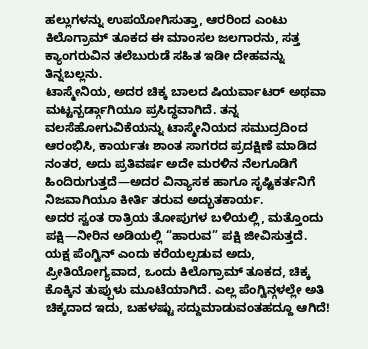ಹಲ್ಲುಗಳನ್ನು ಉಪಯೋಗಿಸುತ್ತಾ, ಆರರಿಂದ ಎಂಟು ಕಿಲೊಗ್ರಾಮ್ ತೂಕದ ಈ ಮಾಂಸಲ ಜಲಗಾರನು, ಸತ್ತ ಕ್ಯಾಂಗರುವಿನ ತಲೆಬುರುಡೆ ಸಹಿತ ಇಡೀ ದೇಹವನ್ನು ತಿನ್ನಬಲ್ಲನು.
ಟಾಸ್ಮೇನಿಯ, ಅದರ ಚಿಕ್ಕ ಬಾಲದ ಷಿಯರ್ವಾಟರ್ ಅಥವಾ ಮಟ್ಟನ್ಬರ್ಡ್ಗಾಗಿಯೂ ಪ್ರಸಿದ್ಧವಾಗಿದೆ. ತನ್ನ ವಲಸೆಹೋಗುವಿಕೆಯನ್ನು ಟಾಸ್ಮೇನಿಯದ ಸಮುದ್ರದಿಂದ ಆರಂಭಿಸಿ, ಕಾರ್ಯತಃ ಶಾಂತ ಸಾಗರದ ಪ್ರದಕ್ಷಿಣೆ ಮಾಡಿದ ನಂತರ, ಅದು ಪ್ರತಿವರ್ಷ ಅದೇ ಮರಳಿನ ನೆಲಗೂಡಿಗೆ ಹಿಂದಿರುಗುತ್ತದೆ—ಅದರ ವಿನ್ಯಾಸಕ ಹಾಗೂ ಸೃಷ್ಟಿಕರ್ತನಿಗೆ ನಿಜವಾಗಿಯೂ ಕೀರ್ತಿ ತರುವ ಅದ್ಭುತಕಾರ್ಯ.
ಅದರ ಸ್ವಂತ ರಾತ್ರಿಯ ತೋಪುಗಳ ಬಳಿಯಲ್ಲಿ, ಮತ್ತೊಂದು ಪಕ್ಷಿ—ನೀರಿನ ಅಡಿಯಲ್ಲಿ “ಹಾರುವ” ಪಕ್ಷಿ ಜೀವಿಸುತ್ತದೆ. ಯಕ್ಷ ಪೆಂಗ್ವಿನ್ ಎಂದು ಕರೆಯಲ್ಪಡುವ ಅದು, ಪ್ರೀತಿಯೋಗ್ಯವಾದ, ಒಂದು ಕಿಲೊಗ್ರಾಮ್ ತೂಕದ, ಚಿಕ್ಕ ಕೊಕ್ಕಿನ ತುಪ್ಪುಳು ಮೂಟೆಯಾಗಿದೆ. ಎಲ್ಲ ಪೆಂಗ್ವಿನ್ಗಳಲ್ಲೇ ಅತಿ ಚಿಕ್ಕದಾದ ಇದು, ಬಹಳಷ್ಟು ಸದ್ದುಮಾಡುವಂತಹದ್ದೂ ಆಗಿದೆ!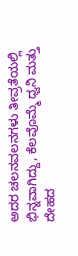ಅದರ ಚಲನವಲನಗಳು ತೀವ್ರತೆಯಲ್ಲಿ ಭಿನ್ನವಾಗಿದ್ದು, ಕೆಲವೊಮ್ಮೆ ಧ್ವನಿ ಮತ್ತು ದೇಹದ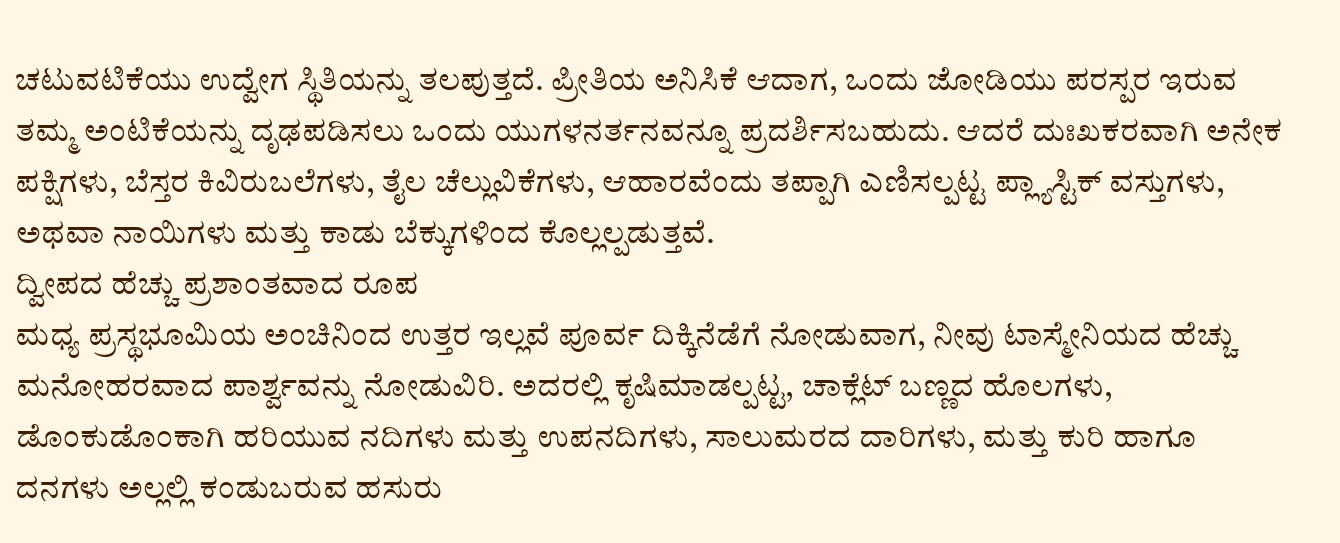ಚಟುವಟಿಕೆಯು ಉದ್ವೇಗ ಸ್ಥಿತಿಯನ್ನು ತಲಪುತ್ತದೆ. ಪ್ರೀತಿಯ ಅನಿಸಿಕೆ ಆದಾಗ, ಒಂದು ಜೋಡಿಯು ಪರಸ್ಪರ ಇರುವ ತಮ್ಮ ಅಂಟಿಕೆಯನ್ನು ದೃಢಪಡಿಸಲು ಒಂದು ಯುಗಳನರ್ತನವನ್ನೂ ಪ್ರದರ್ಶಿಸಬಹುದು. ಆದರೆ ದುಃಖಕರವಾಗಿ ಅನೇಕ ಪಕ್ಷಿಗಳು, ಬೆಸ್ತರ ಕಿವಿರುಬಲೆಗಳು, ತೈಲ ಚೆಲ್ಲುವಿಕೆಗಳು, ಆಹಾರವೆಂದು ತಪ್ಪಾಗಿ ಎಣಿಸಲ್ಪಟ್ಟ ಪ್ಲ್ಯಾಸ್ಟಿಕ್ ವಸ್ತುಗಳು, ಅಥವಾ ನಾಯಿಗಳು ಮತ್ತು ಕಾಡು ಬೆಕ್ಕುಗಳಿಂದ ಕೊಲ್ಲಲ್ಪಡುತ್ತವೆ.
ದ್ವೀಪದ ಹೆಚ್ಚು ಪ್ರಶಾಂತವಾದ ರೂಪ
ಮಧ್ಯ ಪ್ರಸ್ಥಭೂಮಿಯ ಅಂಚಿನಿಂದ ಉತ್ತರ ಇಲ್ಲವೆ ಪೂರ್ವ ದಿಕ್ಕಿನೆಡೆಗೆ ನೋಡುವಾಗ, ನೀವು ಟಾಸ್ಮೇನಿಯದ ಹೆಚ್ಚು ಮನೋಹರವಾದ ಪಾರ್ಶ್ವವನ್ನು ನೋಡುವಿರಿ. ಅದರಲ್ಲಿ ಕೃಷಿಮಾಡಲ್ಪಟ್ಟ, ಚಾಕ್ಲೆಟ್ ಬಣ್ಣದ ಹೊಲಗಳು, ಡೊಂಕುಡೊಂಕಾಗಿ ಹರಿಯುವ ನದಿಗಳು ಮತ್ತು ಉಪನದಿಗಳು, ಸಾಲುಮರದ ದಾರಿಗಳು, ಮತ್ತು ಕುರಿ ಹಾಗೂ ದನಗಳು ಅಲ್ಲಲ್ಲಿ ಕಂಡುಬರುವ ಹಸುರು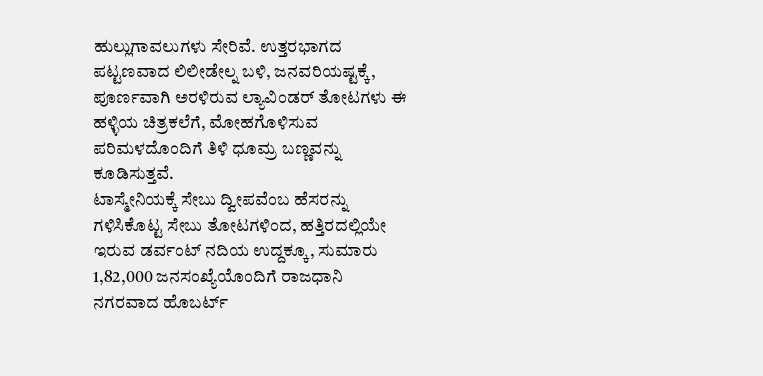ಹುಲ್ಲುಗಾವಲುಗಳು ಸೇರಿವೆ. ಉತ್ತರಭಾಗದ ಪಟ್ಟಣವಾದ ಲಿಲೀಡೇಲ್ನ ಬಳಿ, ಜನವರಿಯಷ್ಟಕ್ಕೆ, ಪೂರ್ಣವಾಗಿ ಅರಳಿರುವ ಲ್ಯಾವಿಂಡರ್ ತೋಟಗಳು ಈ ಹಳ್ಳಿಯ ಚಿತ್ರಕಲೆಗೆ, ಮೋಹಗೊಳಿಸುವ ಪರಿಮಳದೊಂದಿಗೆ ತಿಳಿ ಧೂಮ್ರ ಬಣ್ಣವನ್ನು ಕೂಡಿಸುತ್ತವೆ.
ಟಾಸ್ಮೇನಿಯಕ್ಕೆ ಸೇಬು ದ್ವೀಪವೆಂಬ ಹೆಸರನ್ನು ಗಳಿಸಿಕೊಟ್ಟ ಸೇಬು ತೋಟಗಳಿಂದ, ಹತ್ತಿರದಲ್ಲಿಯೇ ಇರುವ ಡರ್ವಂಟ್ ನದಿಯ ಉದ್ದಕ್ಕೂ, ಸುಮಾರು 1,82,000 ಜನಸಂಖ್ಯೆಯೊಂದಿಗೆ ರಾಜಧಾನಿ ನಗರವಾದ ಹೊಬರ್ಟ್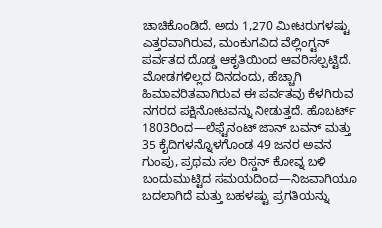ಚಾಚಿಕೊಂಡಿದೆ. ಅದು 1,270 ಮೀಟರುಗಳಷ್ಟು ಎತ್ತರವಾಗಿರುವ, ಮಂಕುಗವಿದ ವೆಲ್ಲಿಂಗ್ಟನ್ ಪರ್ವತದ ದೊಡ್ಡ ಆಕೃತಿಯಿಂದ ಆವರಿಸಲ್ಪಟ್ಟಿದೆ. ಮೋಡಗಳಿಲ್ಲದ ದಿನದಂದು, ಹೆಚ್ಚಾಗಿ ಹಿಮಾವರಿತವಾಗಿರುವ ಈ ಪರ್ವತವು ಕೆಳಗಿರುವ ನಗರದ ಪಕ್ಷಿನೋಟವನ್ನು ನೀಡುತ್ತದೆ. ಹೊಬರ್ಟ್ 1803ರಿಂದ—ಲೆಫ್ಟೆನಂಟ್ ಜಾನ್ ಬವನ್ ಮತ್ತು 35 ಕೈದಿಗಳನ್ನೊಳಗೊಂಡ 49 ಜನರ ಅವನ ಗುಂಪು, ಪ್ರಥಮ ಸಲ ರಿಸ್ಡನ್ ಕೋವ್ನ ಬಳಿ ಬಂದುಮುಟ್ಟಿದ ಸಮಯದಿಂದ—ನಿಜವಾಗಿಯೂ ಬದಲಾಗಿದೆ ಮತ್ತು ಬಹಳಷ್ಟು ಪ್ರಗತಿಯನ್ನು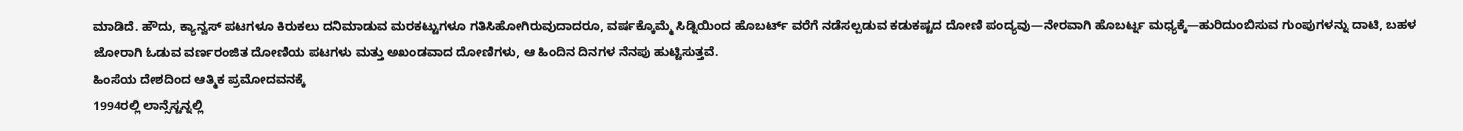ಮಾಡಿದೆ. ಹೌದು, ಕ್ಯಾನ್ವಸ್ ಪಟಗಳೂ ಕಿರುಕಲು ದನಿಮಾಡುವ ಮರಕಟ್ಟುಗಳೂ ಗತಿಸಿಹೋಗಿರುವುದಾದರೂ, ವರ್ಷಕ್ಕೊಮ್ಮೆ ಸಿಡ್ನಿಯಿಂದ ಹೊಬರ್ಟ್ ವರೆಗೆ ನಡೆಸಲ್ಪಡುವ ಕಡುಕಷ್ಟದ ದೋಣಿ ಪಂದ್ಯವು—ನೇರವಾಗಿ ಹೊಬರ್ಟ್ನ ಮಧ್ಯಕ್ಕೆ—ಹುರಿದುಂಬಿಸುವ ಗುಂಪುಗಳನ್ನು ದಾಟಿ, ಬಹಳ ಜೋರಾಗಿ ಓಡುವ ವರ್ಣರಂಜಿತ ದೋಣಿಯ ಪಟಗಳು ಮತ್ತು ಅಖಂಡವಾದ ದೋಣಿಗಳು, ಆ ಹಿಂದಿನ ದಿನಗಳ ನೆನಪು ಹುಟ್ಟಿಸುತ್ತವೆ.
ಹಿಂಸೆಯ ದೇಶದಿಂದ ಆತ್ಮಿಕ ಪ್ರಮೋದವನಕ್ಕೆ
1994ರಲ್ಲಿ ಲಾನ್ಸೆಸ್ಟನ್ನಲ್ಲಿ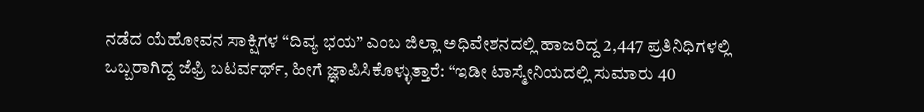ನಡೆದ ಯೆಹೋವನ ಸಾಕ್ಷಿಗಳ “ದಿವ್ಯ ಭಯ” ಎಂಬ ಜಿಲ್ಲಾ ಅಧಿವೇಶನದಲ್ಲಿ ಹಾಜರಿದ್ದ 2,447 ಪ್ರತಿನಿಧಿಗಳಲ್ಲಿ ಒಬ್ಬರಾಗಿದ್ದ ಜೆಫ್ರಿ ಬಟರ್ವರ್ಥ್, ಹೀಗೆ ಜ್ಞಾಪಿಸಿಕೊಳ್ಳುತ್ತಾರೆ: “ಇಡೀ ಟಾಸ್ಮೇನಿಯದಲ್ಲಿ ಸುಮಾರು 40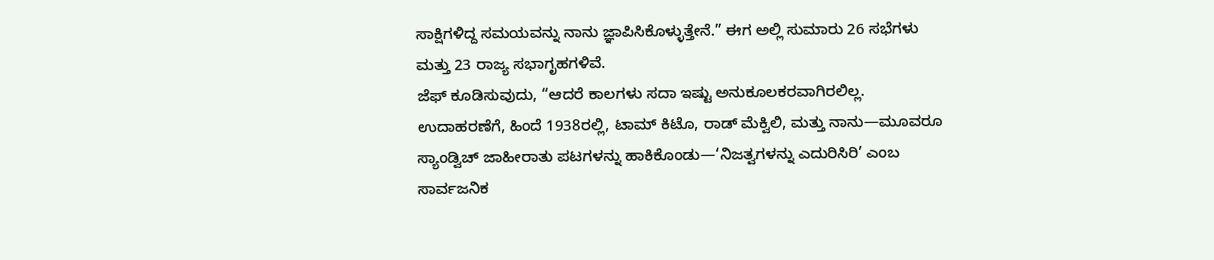ಸಾಕ್ಷಿಗಳಿದ್ದ ಸಮಯವನ್ನು ನಾನು ಜ್ಞಾಪಿಸಿಕೊಳ್ಳುತ್ತೇನೆ.” ಈಗ ಅಲ್ಲಿ ಸುಮಾರು 26 ಸಭೆಗಳು ಮತ್ತು 23 ರಾಜ್ಯ ಸಭಾಗೃಹಗಳಿವೆ.
ಜೆಫ್ ಕೂಡಿಸುವುದು, “ಆದರೆ ಕಾಲಗಳು ಸದಾ ಇಷ್ಟು ಅನುಕೂಲಕರವಾಗಿರಲಿಲ್ಲ. ಉದಾಹರಣೆಗೆ, ಹಿಂದೆ 1938ರಲ್ಲಿ, ಟಾಮ್ ಕಿಟೊ, ರಾಡ್ ಮೆಕ್ವಿಲಿ, ಮತ್ತು ನಾನು—ಮೂವರೂ ಸ್ಯಾಂಡ್ವಿಚ್ ಜಾಹೀರಾತು ಪಟಗಳನ್ನು ಹಾಕಿಕೊಂಡು—‘ನಿಜತ್ವಗಳನ್ನು ಎದುರಿಸಿರಿ’ ಎಂಬ ಸಾರ್ವಜನಿಕ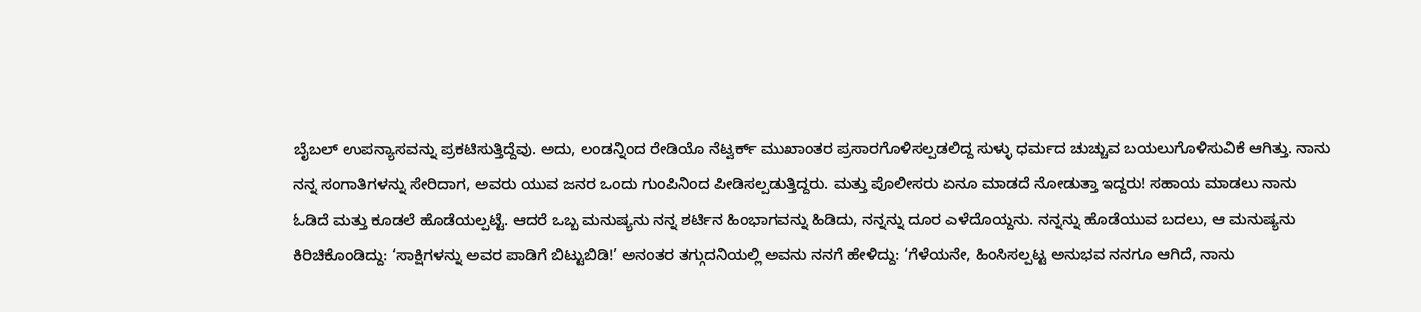ಬೈಬಲ್ ಉಪನ್ಯಾಸವನ್ನು ಪ್ರಕಟಿಸುತ್ತಿದ್ದೆವು. ಅದು, ಲಂಡನ್ನಿಂದ ರೇಡಿಯೊ ನೆಟ್ವರ್ಕ್ ಮುಖಾಂತರ ಪ್ರಸಾರಗೊಳಿಸಲ್ಪಡಲಿದ್ದ ಸುಳ್ಳು ಧರ್ಮದ ಚುಚ್ಚುವ ಬಯಲುಗೊಳಿಸುವಿಕೆ ಆಗಿತ್ತು. ನಾನು ನನ್ನ ಸಂಗಾತಿಗಳನ್ನು ಸೇರಿದಾಗ, ಅವರು ಯುವ ಜನರ ಒಂದು ಗುಂಪಿನಿಂದ ಪೀಡಿಸಲ್ಪಡುತ್ತಿದ್ದರು. ಮತ್ತು ಪೊಲೀಸರು ಏನೂ ಮಾಡದೆ ನೋಡುತ್ತಾ ಇದ್ದರು! ಸಹಾಯ ಮಾಡಲು ನಾನು ಓಡಿದೆ ಮತ್ತು ಕೂಡಲೆ ಹೊಡೆಯಲ್ಪಟ್ಟೆ. ಆದರೆ ಒಬ್ಬ ಮನುಷ್ಯನು ನನ್ನ ಶರ್ಟಿನ ಹಿಂಭಾಗವನ್ನು ಹಿಡಿದು, ನನ್ನನ್ನು ದೂರ ಎಳೆದೊಯ್ದನು. ನನ್ನನ್ನು ಹೊಡೆಯುವ ಬದಲು, ಆ ಮನುಷ್ಯನು ಕಿರಿಚಿಕೊಂಡಿದ್ದು: ‘ಸಾಕ್ಷಿಗಳನ್ನು ಅವರ ಪಾಡಿಗೆ ಬಿಟ್ಟುಬಿಡಿ!’ ಅನಂತರ ತಗ್ಗುದನಿಯಲ್ಲಿ ಅವನು ನನಗೆ ಹೇಳಿದ್ದು: ‘ಗೆಳೆಯನೇ, ಹಿಂಸಿಸಲ್ಪಟ್ಟ ಅನುಭವ ನನಗೂ ಆಗಿದೆ, ನಾನು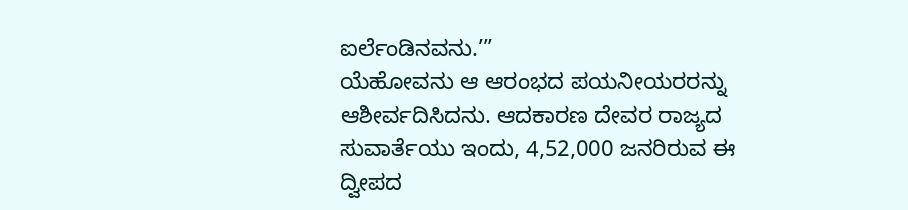ಐರ್ಲೆಂಡಿನವನು.’”
ಯೆಹೋವನು ಆ ಆರಂಭದ ಪಯನೀಯರರನ್ನು ಆಶೀರ್ವದಿಸಿದನು. ಆದಕಾರಣ ದೇವರ ರಾಜ್ಯದ ಸುವಾರ್ತೆಯು ಇಂದು, 4,52,000 ಜನರಿರುವ ಈ ದ್ವೀಪದ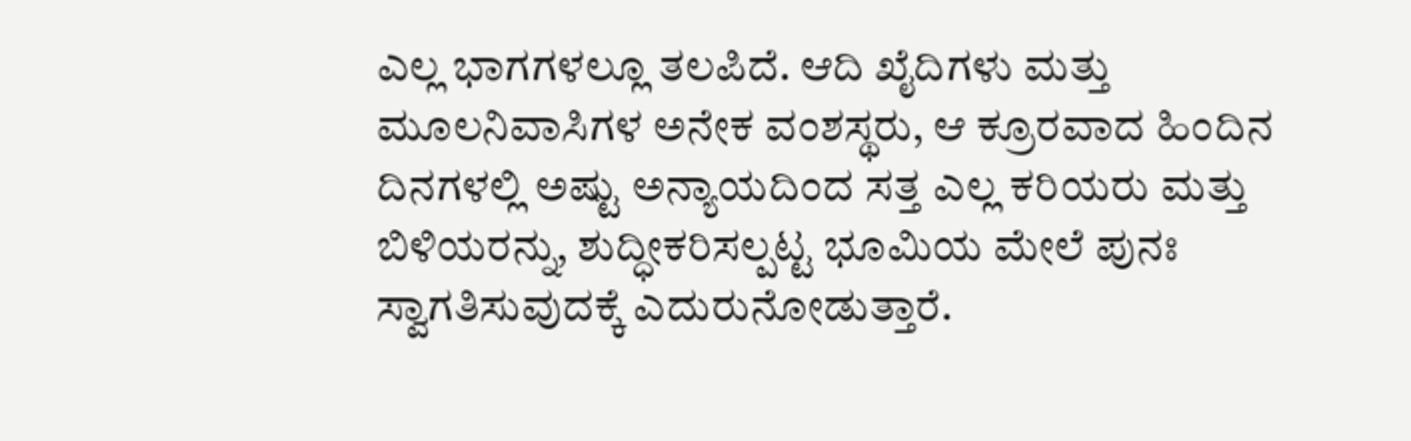ಎಲ್ಲ ಭಾಗಗಳಲ್ಲೂ ತಲಪಿದೆ. ಆದಿ ಖೈದಿಗಳು ಮತ್ತು ಮೂಲನಿವಾಸಿಗಳ ಅನೇಕ ವಂಶಸ್ಥರು, ಆ ಕ್ರೂರವಾದ ಹಿಂದಿನ ದಿನಗಳಲ್ಲಿ ಅಷ್ಟು ಅನ್ಯಾಯದಿಂದ ಸತ್ತ ಎಲ್ಲ ಕರಿಯರು ಮತ್ತು ಬಿಳಿಯರನ್ನು, ಶುದ್ಧೀಕರಿಸಲ್ಪಟ್ಟ ಭೂಮಿಯ ಮೇಲೆ ಪುನಃ ಸ್ವಾಗತಿಸುವುದಕ್ಕೆ ಎದುರುನೋಡುತ್ತಾರೆ.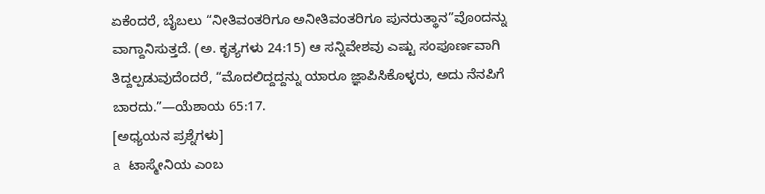ಏಕೆಂದರೆ, ಬೈಬಲು “ನೀತಿವಂತರಿಗೂ ಅನೀತಿವಂತರಿಗೂ ಪುನರುತ್ಥಾನ”ವೊಂದನ್ನು ವಾಗ್ದಾನಿಸುತ್ತದೆ. (ಅ. ಕೃತ್ಯಗಳು 24:15) ಆ ಸನ್ನಿವೇಶವು ಎಷ್ಟು ಸಂಪೂರ್ಣವಾಗಿ ತಿದ್ದಲ್ಪಡುವುದೆಂದರೆ, “ಮೊದಲಿದ್ದದ್ದನ್ನು ಯಾರೂ ಜ್ಞಾಪಿಸಿಕೊಳ್ಳರು, ಅದು ನೆನಪಿಗೆ ಬಾರದು.”—ಯೆಶಾಯ 65:17.
[ಅಧ್ಯಯನ ಪ್ರಶ್ನೆಗಳು]
a ಟಾಸ್ಮೇನಿಯ ಎಂಬ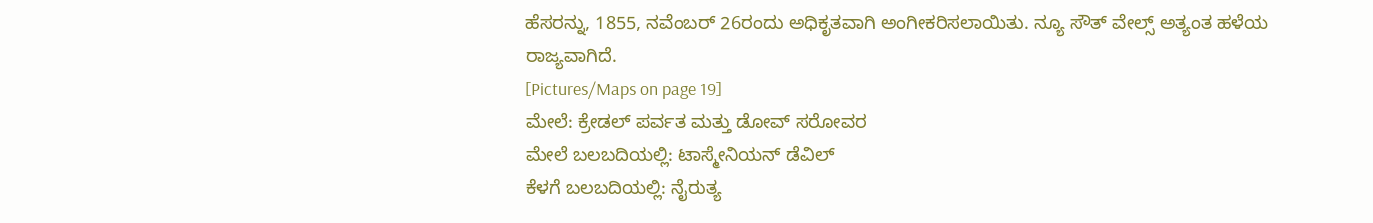ಹೆಸರನ್ನು, 1855, ನವೆಂಬರ್ 26ರಂದು ಅಧಿಕೃತವಾಗಿ ಅಂಗೀಕರಿಸಲಾಯಿತು. ನ್ಯೂ ಸೌತ್ ವೇಲ್ಸ್ ಅತ್ಯಂತ ಹಳೆಯ ರಾಜ್ಯವಾಗಿದೆ.
[Pictures/Maps on page 19]
ಮೇಲೆ: ಕ್ರೇಡಲ್ ಪರ್ವತ ಮತ್ತು ಡೋವ್ ಸರೋವರ
ಮೇಲೆ ಬಲಬದಿಯಲ್ಲಿ: ಟಾಸ್ಮೇನಿಯನ್ ಡೆವಿಲ್
ಕೆಳಗೆ ಬಲಬದಿಯಲ್ಲಿ: ನೈರುತ್ಯ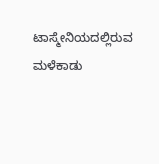ಟಾಸ್ಮೇನಿಯದಲ್ಲಿರುವ ಮಳೆಕಾಡು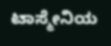ಟಾಸ್ಮೇನಿಯ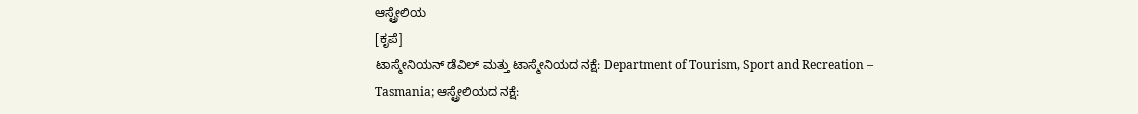ಆಸ್ಟ್ರೇಲಿಯ
[ಕೃಪೆ]
ಟಾಸ್ಮೇನಿಯನ್ ಡೆವಿಲ್ ಮತ್ತು ಟಾಸ್ಮೇನಿಯದ ನಕ್ಷೆ: Department of Tourism, Sport and Recreation – Tasmania; ಆಸ್ಟ್ರೇಲಿಯದ ನಕ್ಷೆ: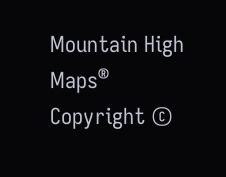Mountain High Maps® Copyright ©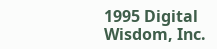1995 Digital Wisdom, Inc.